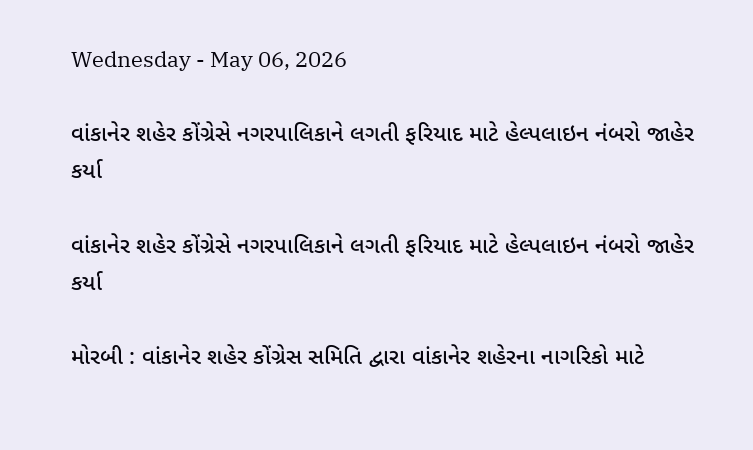Wednesday - May 06, 2026

વાંકાનેર શહેર કોંગ્રેસે નગરપાલિકાને લગતી ફરિયાદ માટે હેલ્પલાઇન નંબરો જાહેર કર્યા

વાંકાનેર શહેર કોંગ્રેસે નગરપાલિકાને લગતી ફરિયાદ માટે હેલ્પલાઇન નંબરો જાહેર કર્યા

મોરબી : વાંકાનેર શહેર કોંગ્રેસ સમિતિ દ્વારા વાંકાનેર શહેરના નાગરિકો માટે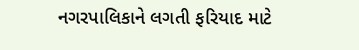નગરપાલિકાને લગતી ફરિયાદ માટે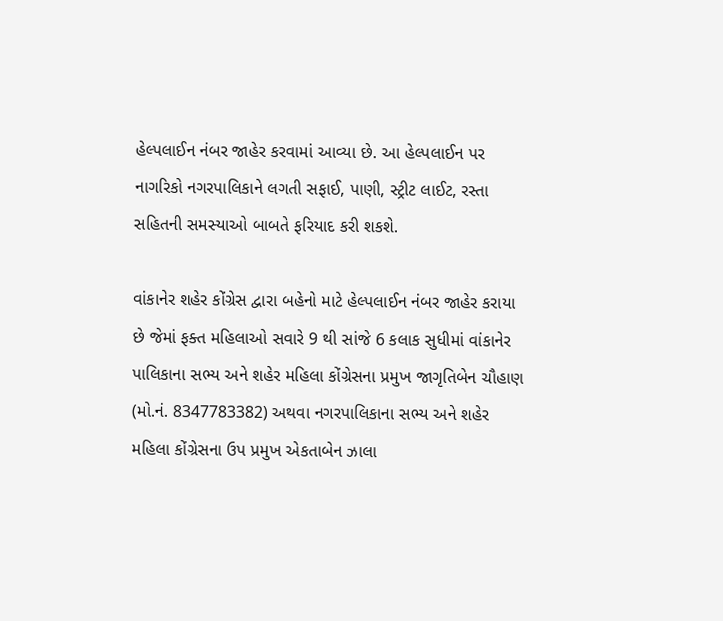હેલ્પલાઈન નંબર જાહેર કરવામાં આવ્યા છે. આ હેલ્પલાઈન પર નાગરિકો નગરપાલિકાને લગતી સફાઈ, પાણી, સ્ટ્રીટ લાઈટ, રસ્તા સહિતની સમસ્યાઓ બાબતે ફરિયાદ કરી શકશે.

વાંકાનેર શહેર કોંગ્રેસ દ્વારા બહેનો માટે હેલ્પલાઈન નંબર જાહેર કરાયા છે જેમાં ફક્ત મહિલાઓ સવારે 9 થી સાંજે 6 કલાક સુધીમાં વાંકાનેર પાલિકાના સભ્ય અને શહેર મહિલા કોંગ્રેસના પ્રમુખ જાગૃતિબેન ચૌહાણ (મો.નં. 8347783382) અથવા નગરપાલિકાના સભ્ય અને શહેર મહિલા કોંગ્રેસના ઉપ પ્રમુખ એકતાબેન ઝાલા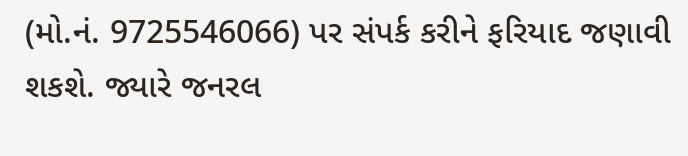(મો.નં. 9725546066) પર સંપર્ક કરીને ફરિયાદ જણાવી શકશે. જ્યારે જનરલ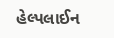હેલ્પલાઈન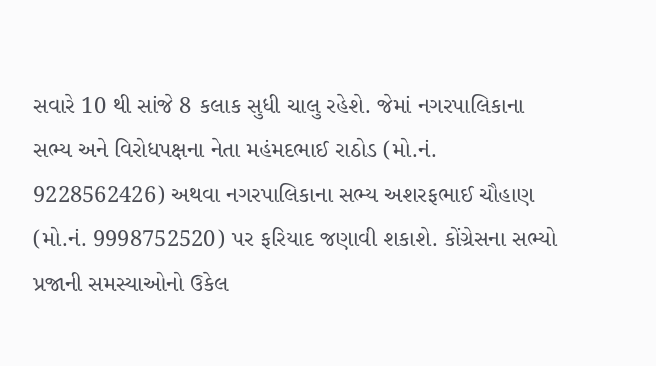સવારે 10 થી સાંજે 8 કલાક સુધી ચાલુ રહેશે. જેમાં નગરપાલિકાના સભ્ય અને વિરોધપક્ષના નેતા મહંમદભાઈ રાઠોડ (મો.નં. 9228562426) અથવા નગરપાલિકાના સભ્ય અશરફભાઈ ચૌહાણ (મો.નં. 9998752520) પર ફરિયાદ જણાવી શકાશે. કોંગ્રેસના સભ્યો પ્રજાની સમસ્યાઓનો ઉકેલ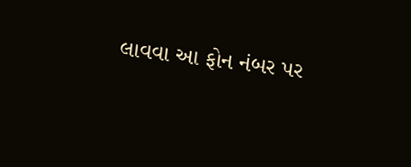લાવવા આ ફોન નંબર પર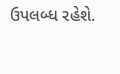ઉપલબ્ધ રહેશે.